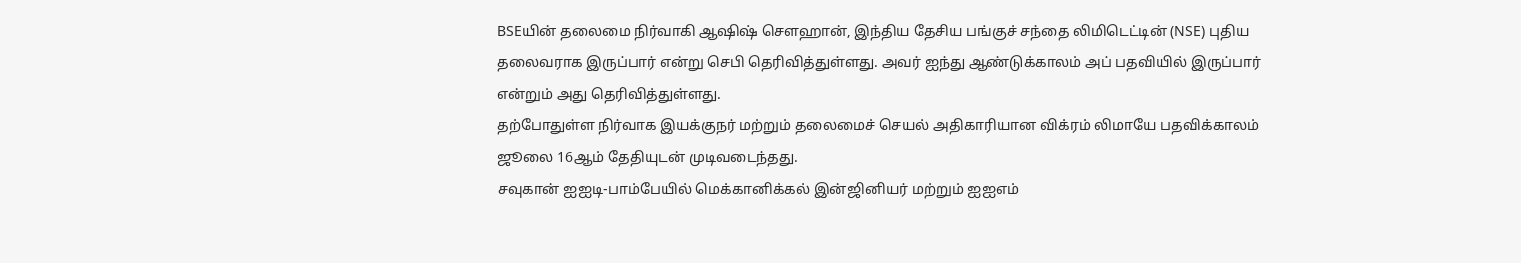BSEயின் தலைமை நிர்வாகி ஆஷிஷ் சௌஹான், இந்திய தேசிய பங்குச் சந்தை லிமிடெட்டின் (NSE) புதிய தலைவராக இருப்பார் என்று செபி தெரிவித்துள்ளது. அவர் ஐந்து ஆண்டுக்காலம் அப் பதவியில் இருப்பார் என்றும் அது தெரிவித்துள்ளது.
தற்போதுள்ள நிர்வாக இயக்குநர் மற்றும் தலைமைச் செயல் அதிகாரியான விக்ரம் லிமாயே பதவிக்காலம் ஜூலை 16ஆம் தேதியுடன் முடிவடைந்தது.
சவுகான் ஐஐடி-பாம்பேயில் மெக்கானிக்கல் இன்ஜினியர் மற்றும் ஐஐஎம்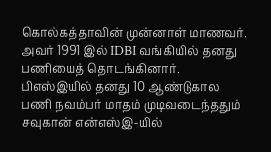கொல்கத்தாவின் முன்னாள் மாணவர். அவர் 1991 இல் IDBI வங்கியில் தனது பணியைத் தொடங்கினார்.
பிஎஸ்இயில் தனது 10 ஆண்டுகால பணி நவம்பர் மாதம் முடிவடைந்ததும் சவுகான் என்எஸ்இ-யில்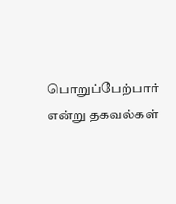பொறுப்பேற்பார் என்று தகவல்கள்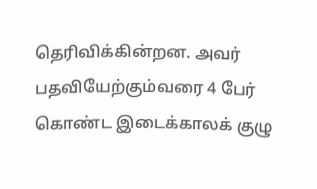தெரிவிக்கின்றன. அவர் பதவியேற்கும்வரை 4 பேர் கொண்ட இடைக்காலக் குழு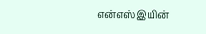என்எஸ்இயின்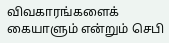விவகாரங்களைக் கையாளும் என்றும் செபி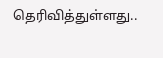தெரிவித்துள்ளது..